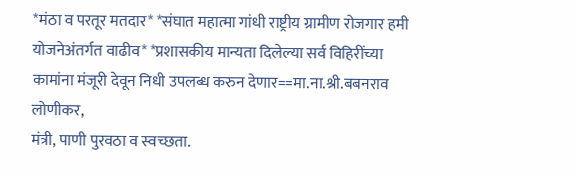*मंठा व परतूर मतदार* *संघात महात्मा गांधी राष्ट्रीय ग्रामीण रोजगार हमी योजनेअंतर्गत वाढीव* *प्रशासकीय मान्यता दिलेल्या सर्व विहिरींच्या कामांना मंजूरी देवून निधी उपलब्ध करुन देणार==मा.ना.श्री.बबनराव लोणीकर,
मंत्री, पाणी पुरवठा व स्वच्छता.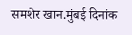समशेर खान.मुंबई दिनांक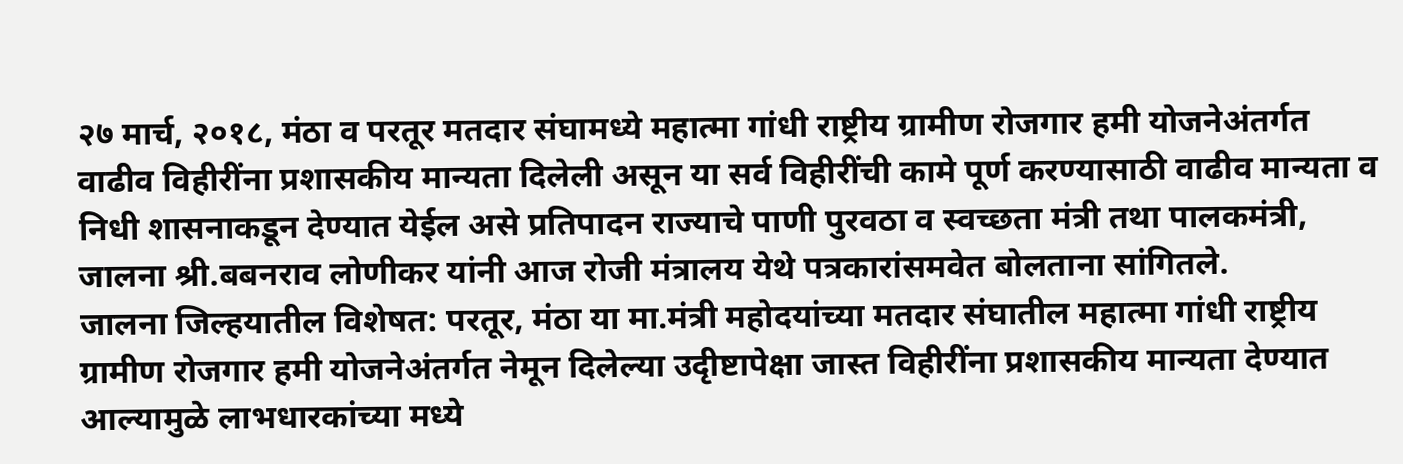२७ मार्च, २०१८, मंठा व परतूर मतदार संघामध्ये महात्मा गांधी राष्ट्रीय ग्रामीण रोजगार हमी योजनेअंतर्गत वाढीव विहीरींना प्रशासकीय मान्यता दिलेली असून या सर्व विहीरींची कामे पूर्ण करण्यासाठी वाढीव मान्यता व निधी शासनाकडून देण्यात येईल असे प्रतिपादन राज्याचे पाणी पुरवठा व स्वच्छता मंत्री तथा पालकमंत्री, जालना श्री.बबनराव लोणीकर यांनी आज रोजी मंत्रालय येथे पत्रकारांसमवेत बोलताना सांगितले.
जालना जिल्हयातील विशेषत: परतूर, मंठा या मा.मंत्री महोदयांच्या मतदार संघातील महात्मा गांधी राष्ट्रीय ग्रामीण रोजगार हमी योजनेअंतर्गत नेमून दिलेल्या उदृीष्टापेक्षा जास्त विहीरींना प्रशासकीय मान्यता देण्यात आल्यामुळे लाभधारकांच्या मध्ये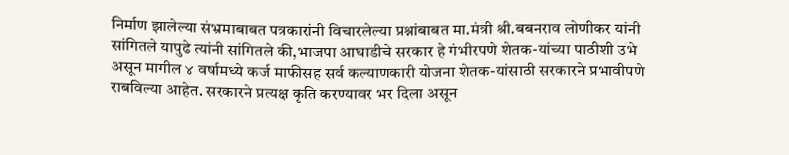निर्माण झालेल्या संभ्रमाबाबत पत्रकारांनी विचारलेल्या प्रश्नांबाबत मा.मंत्री श्री.बबनराव लोणीकर यांनी सांगितले यापुढे त्यांनी सांगितले की,भाजपा आघाडीचे सरकार हे गंभीरपणे शेतक-यांच्या पाठीशी उभे असून मागील ४ वर्षामध्ये कर्ज माफीसह सर्व कल्याणकारी योजना शेतक-यांसाठी सरकारने प्रभावीपणे राबविल्या आहेत. सरकारने प्रत्यक्ष कृति करण्यावर भर दिला असून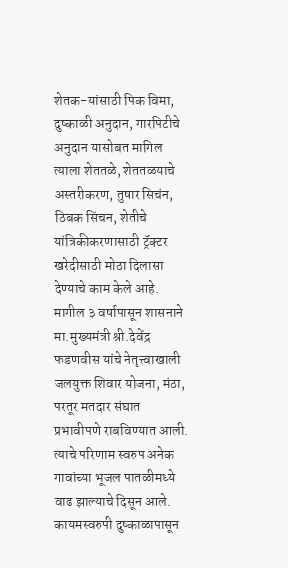शेतक-यांसाठी पिक विमा, दुष्काळी अनुदान, गारपिटीचे अनुदान यासोबत मागिल त्याला शेततळे, शेततळयाचे अस्तरीकरण, तुषार सिचंन, ठिबक सिंचन, शेतीचे यांत्रिकीकरणासाठी ट्रॅक्टर खरेदीसाठी मोठा दिलासा देण्याचे काम केले आहे.
मागील ३ वर्षापासून शासनाने मा.मुख्यमंत्री श्री.देवेंद्र फडणवीस यांचे नेतृत्त्वाखाली जलयुक्त शिवार योजना, मंठा, परतूर मतदार संघात प्रभावीपणे राबविण्यात आली. त्याचे परिणाम स्वरुप अनेक गावांच्या भूजल पातळीमध्ये वाढ झाल्याचे दिसून आले. कायमस्वरुपी दुष्काळापासून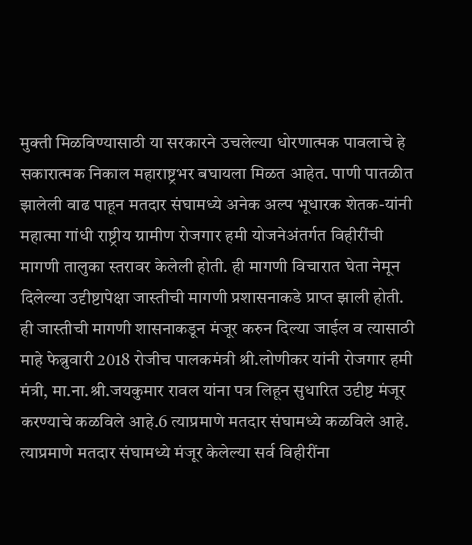मुक्ती मिळविण्यासाठी या सरकारने उचलेल्या धोरणात्मक पावलाचे हे सकारात्मक निकाल महाराष्ट्रभर बघायला मिळत आहेत. पाणी पातळीत झालेली वाढ पाहून मतदार संघामध्ये अनेक अल्प भूधारक शेतक-यांनी महात्मा गांधी राष्ट्रीय ग्रामीण रोजगार हमी योजनेअंतर्गत विहीरींची मागणी तालुका स्तरावर केलेली होती. ही मागणी विचारात घेता नेमून दिलेल्या उदृीष्टापेक्षा जास्तीची मागणी प्रशासनाकडे प्राप्त झाली होती. ही जास्तीची मागणी शासनाकडून मंजूर करुन दिल्या जाईल व त्यासाठी माहे फेब्रुवारी 2018 रोजीच पालकमंत्री श्री.लोणीकर यांनी रोजगार हमी मंत्री, मा.ना.श्री.जयकुमार रावल यांना पत्र लिहून सुधारित उदृीष्ट मंजूर करण्याचे कळविले आहे.6 त्याप्रमाणे मतदार संघामध्ये कळविले आहे. त्याप्रमाणे मतदार संघामध्ये मंजूर केलेल्या सर्व विहीरींना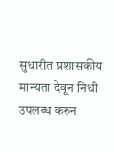सुधारीत प्रशासकीय मान्यता देवून निधी उपलब्ध करुन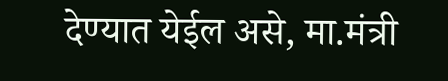देण्यात येईल असे, मा.मंत्री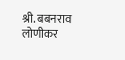श्री. बबनराव लोणीकर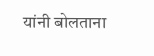यांनी बोलताना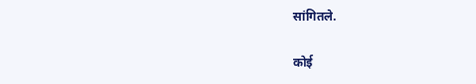सांगितले.

कोई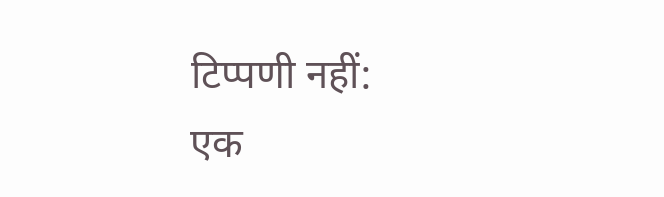टिप्पणी नहीं:
एक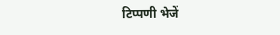टिप्पणी भेजें